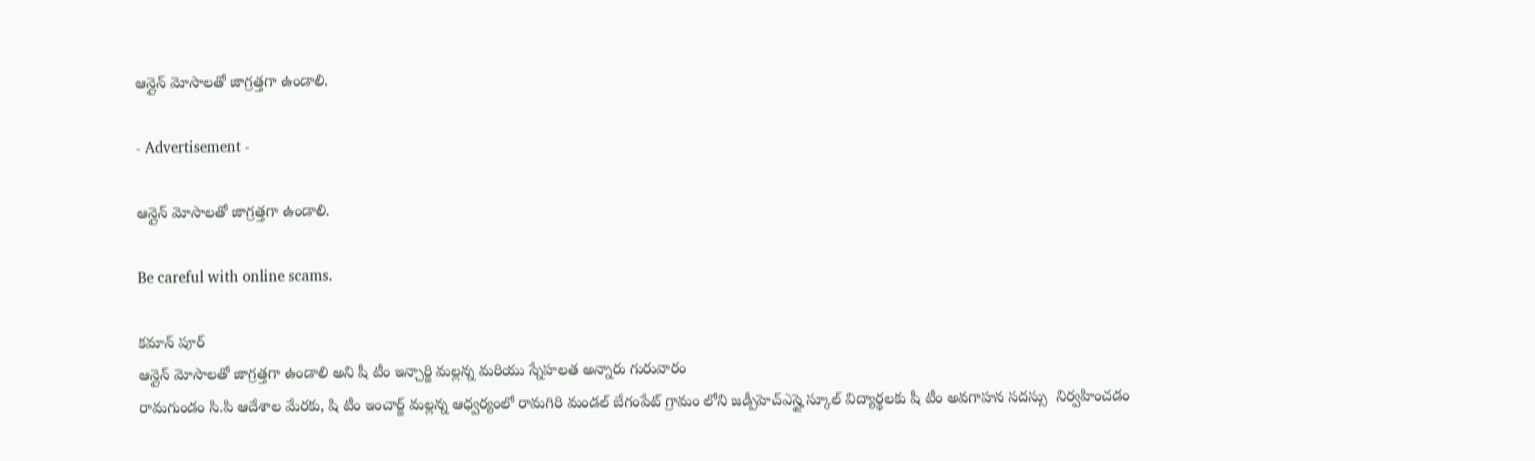ఆన్లైన్ మోసాలతో జాగ్రత్తగా ఉండాలి.

- Advertisement -

ఆన్లైన్ మోసాలతో జాగ్రత్తగా ఉండాలి.

Be careful with online scams.

కమాన్ పూర్
ఆన్లైన్ మోసాలతో జాగ్రత్తగా ఉండాలి అని షీ టీం ఇన్చార్జి మల్లన్న మరియు స్నేహలత అన్నారు గురువారం
రామగుండం సి.పి ఆదేశాల మేరకు, షి టీం ఇంచార్జ్ మల్లన్న ఆధ్వర్యంలో రామగిరి మండల్ బేగంపేట్ గ్రామం లోని జడ్పీహెచ్ఎస్హై స్కూల్ విద్యార్థలకు షీ టీం అవగాహన సదస్సు  నిర్వహించడం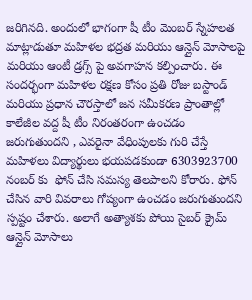జరిగినది. అందులో భాగంగా షీ టీం మెంబర్ స్నేహలత మాట్లాడుతూ మహిళల భద్రత మరియు ఆన్లైన్ మోసాలపై మరియు ఆంటీ డ్రగ్స్ పై అవగాహన కల్పించారు. ఈ సందర్భంగా మహిళల రక్షణ కోసం ప్రతి రోజు బస్టాండ్ మరియు ప్రధాన చౌరస్తాలో జన సమీకరణ ప్రాంతాల్లో కాలేజీల వద్ద షీ టీం నిరంతరంగా ఉంచడం జరుగుతుందని , ఎవరైనా వేధింపులకు గురి చేస్తే మహిళలు విద్యార్థులు భయపడకుండా 6303923700 నంబర్ కు  ఫోన్ చేసి సమస్య తెలపాలని కోరారు. ఫోన్ చేసిన వారి వివరాలు గోప్యంగా ఉంచడం జరుగుతుందని స్పష్టం చేశారు. అలాగే అత్యాశకు పోయి సైబర్ క్రైమ్ ఆన్లైన్ మోసాలు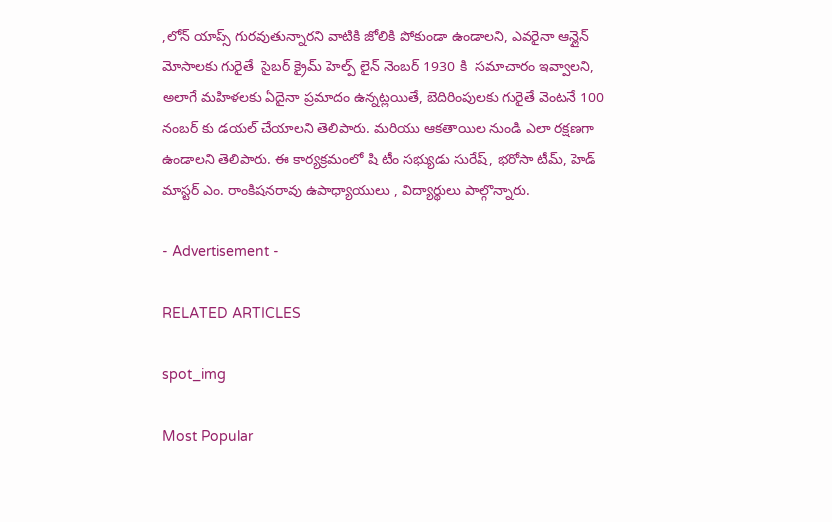,లోన్ యాప్స్ గురవుతున్నారని వాటికి జోలికి పోకుండా ఉండాలని, ఎవరైనా ఆన్లైన్ మోసాలకు గురైతే  సైబర్ క్రైమ్ హెల్ప్ లైన్ నెంబర్ 1930 కి  సమాచారం ఇవ్వాలని, అలాగే మహిళలకు ఏదైనా ప్రమాదం ఉన్నట్లయితే, బెదిరింపులకు గురైతే వెంటనే 100 నంబర్ కు డయల్ చేయాలని తెలిపారు. మరియు ఆకతాయిల నుండి ఎలా రక్షణగా ఉండాలని తెలిపారు. ఈ కార్యక్రమంలో షి టీం సభ్యుడు సురేష్, భరోసా టీమ్, హెడ్ మాస్టర్ ఎం. రాంకిషనరావు ఉపాధ్యాయులు , విద్యార్థులు పాల్గొన్నారు.

- Advertisement -

RELATED ARTICLES

spot_img

Most Popular